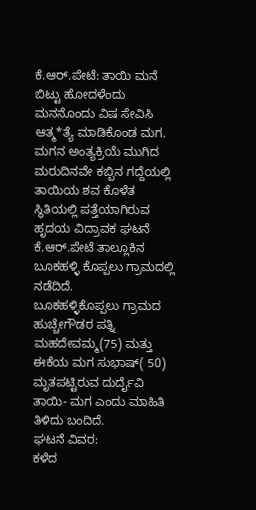ಕೆ.ಆರ್.ಪೇಟೆ: ತಾಯಿ ಮನೆ ಬಿಟ್ಟು ಹೋದಳೆಂದು ಮನನೊಂದು ವಿಷ ಸೇವಿಸಿ ಆತ್ಮ*ತ್ಯೆ ಮಾಡಿಕೊಂಡ ಮಗ. ಮಗನ ಅಂತ್ಯಕ್ರಿಯೆ ಮುಗಿದ ಮರುದಿನವೇ ಕಬ್ಬಿನ ಗದ್ದೆಯಲ್ಲಿ ತಾಯಿಯ ಶವ ಕೊಳೆತ ಸ್ಥಿತಿಯಲ್ಲಿ ಪತ್ತೆಯಾಗಿರುವ ಹೃದಯ ವಿದ್ರಾವಕ ಘಟನೆ ಕೆ.ಆರ್.ಪೇಟೆ ತಾಲ್ಲೂಕಿನ ಬೂಕಹಳ್ಳಿ ಕೊಪ್ಪಲು ಗ್ರಾಮದಲ್ಲಿ ನಡೆದಿದೆ.
ಬೂಕಹಳ್ಳಿಕೊಪ್ಪಲು ಗ್ರಾಮದ ಹುಚ್ಚೇಗೌಡರ ಪತ್ನಿ ಮಹದೇವಮ್ಮ(75) ಮತ್ತು ಈಕೆಯ ಮಗ ಸುಭಾಷ್( 50) ಮೃತಪಟ್ಟಿರುವ ದುರ್ದೈವಿ ತಾಯಿ- ಮಗ ಎಂದು ಮಾಹಿತಿ ತಿಳಿದು ಬಂದಿದೆ.
ಘಟನೆ ವಿವರ:
ಕಳೆದ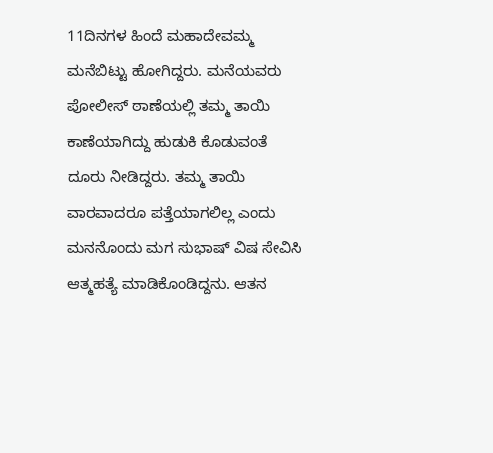11ದಿನಗಳ ಹಿಂದೆ ಮಹಾದೇವಮ್ಮ ಮನೆಬಿಟ್ಟು ಹೋಗಿದ್ದರು. ಮನೆಯವರು ಪೋಲೀಸ್ ಠಾಣೆಯಲ್ಲಿ ತಮ್ಮ ತಾಯಿ ಕಾಣೆಯಾಗಿದ್ದು ಹುಡುಕಿ ಕೊಡುವಂತೆ ದೂರು ನೀಡಿದ್ದರು. ತಮ್ಮ ತಾಯಿ ವಾರವಾದರೂ ಪತ್ತೆಯಾಗಲಿಲ್ಲ ಎಂದು ಮನನೊಂದು ಮಗ ಸುಭಾಷ್ ವಿಷ ಸೇವಿಸಿ ಆತ್ಮಹತ್ಯೆ ಮಾಡಿಕೊಂಡಿದ್ದನು. ಆತನ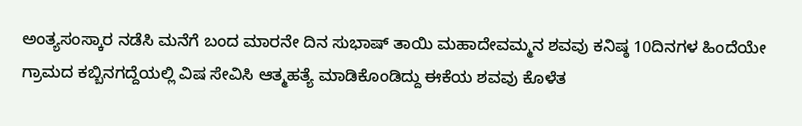ಅಂತ್ಯಸಂಸ್ಕಾರ ನಡೆಸಿ ಮನೆಗೆ ಬಂದ ಮಾರನೇ ದಿನ ಸುಭಾಷ್ ತಾಯಿ ಮಹಾದೇವಮ್ಮನ ಶವವು ಕನಿಷ್ಠ 10ದಿನಗಳ ಹಿಂದೆಯೇ ಗ್ರಾಮದ ಕಬ್ಬಿನಗದ್ದೆಯಲ್ಲಿ ವಿಷ ಸೇವಿಸಿ ಆತ್ಮಹತ್ಯೆ ಮಾಡಿಕೊಂಡಿದ್ದು ಈಕೆಯ ಶವವು ಕೊಳೆತ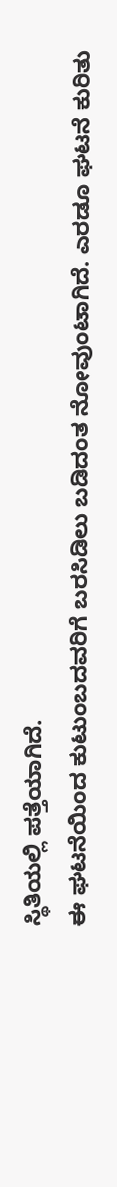ಸ್ಥಿತಿಯಲ್ಲಿ ಪತ್ತೆಯಾಗಿದೆ.
ಈ ಘಟನೆಯಿಂದ ಕುಟುಂಬದವರಿಗೆ ಬರಸಿಡಿಲು ಬಡಿದಂತ ನೋವುಂಟಾಗಿದೆ. ಎರಡೂ ಘಟನೆ ಕುರಿತು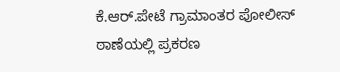ಕೆ.ಆರ್.ಪೇಟೆ ಗ್ರಾಮಾಂತರ ಪೋಲೀಸ್ ಠಾಣೆಯಲ್ಲಿ ಪ್ರಕರಣ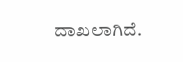ದಾಖಲಾಗಿದೆ.